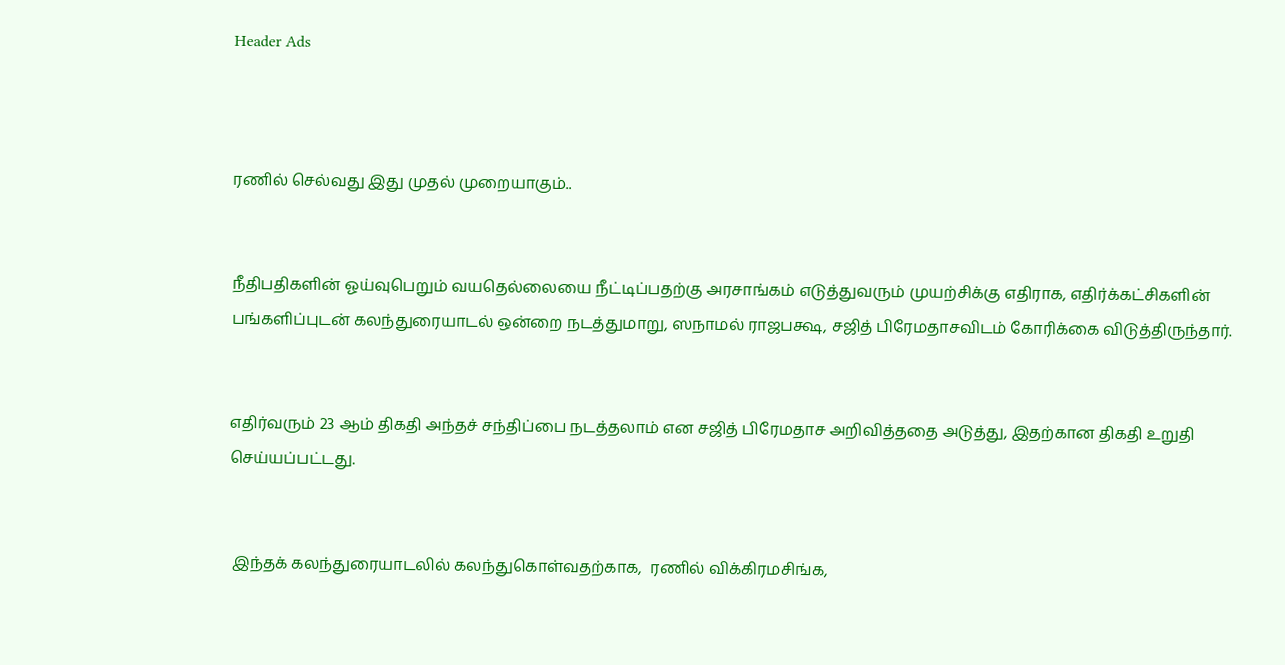Header Ads



ரணில் செல்வது இது முதல் முறையாகும்..


நீதிபதிகளின் ஓய்வுபெறும் வயதெல்லையை நீட்டிப்பதற்கு அரசாங்கம் எடுத்துவரும் முயற்சிக்கு எதிராக, எதிர்க்கட்சிகளின் பங்களிப்புடன் கலந்துரையாடல் ஒன்றை நடத்துமாறு, ஸநாமல் ராஜபக்ஷ, சஜித் பிரேமதாசவிடம் கோரிக்கை விடுத்திருந்தார்.


எதிர்வரும் 23 ஆம் திகதி அந்தச் சந்திப்பை நடத்தலாம் என சஜித் பிரேமதாச அறிவித்ததை அடுத்து, இதற்கான திகதி உறுதி செய்யப்பட்டது.


 இந்தக் கலந்துரையாடலில் கலந்துகொள்வதற்காக,  ரணில் விக்கிரமசிங்க,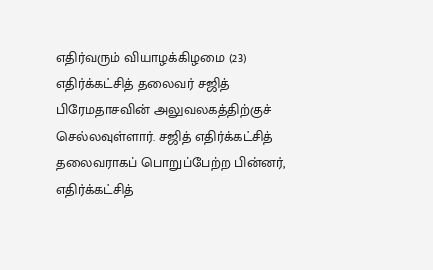எதிர்வரும் வியாழக்கிழமை (23) எதிர்க்கட்சித் தலைவர் சஜித் பிரேமதாசவின் அலுவலகத்திற்குச் செல்லவுள்ளார். சஜித் எதிர்க்கட்சித் தலைவராகப் பொறுப்பேற்ற பின்னர், எதிர்க்கட்சித்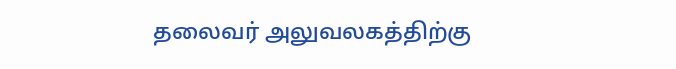தலைவர் அலுவலகத்திற்கு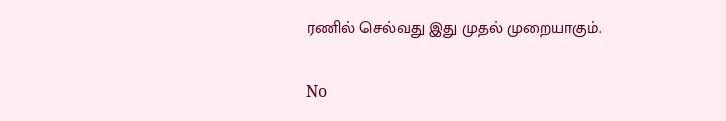ரணில் செல்வது இது முதல் முறையாகும்.

No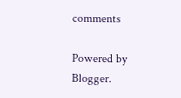comments

Powered by Blogger.